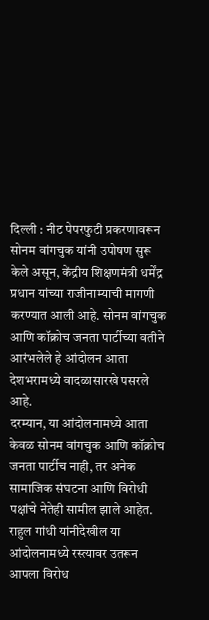दिल्ली : नीट पेपरफुटी प्रकरणावरून सोनम वांगचुक यांनी उपोषण सुरू केले असून, केंद्रीय शिक्षणमंत्री धर्मेंद्र प्रधान यांच्या राजीनाम्याची मागणी करण्यात आली आहे. सोनम वांगचुक आणि कॉक्रोच जनता पार्टीच्या वतीने आरंभलेले हे आंदोलन आता देशभरामध्ये वादळासारखे पसरले आहे.
दरम्यान, या आंदोलनामध्ये आता केवळ सोनम वांगचुक आणि कॉक्रोच जनता पार्टीच नाही, तर अनेक सामाजिक संघटना आणि विरोधी पक्षांचे नेतेही सामील झाले आहेत. राहुल गांधी यांनीदेखील या आंदोलनामध्ये रस्त्यावर उतरून आपला विरोध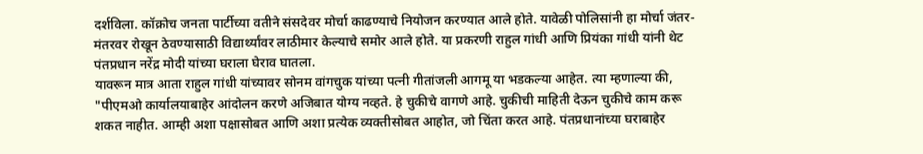दर्शविला. कॉक्रोच जनता पार्टीच्या वतीने संसदेवर मोर्चा काढण्याचे नियोजन करण्यात आले होते. यावेळी पोलिसांनी हा मोर्चा जंतर-मंतरवर रोखून ठेवण्यासाठी विद्यार्थ्यांवर लाठीमार केल्याचे समोर आले होते. या प्रकरणी राहुल गांधी आणि प्रियंका गांधी यांनी थेट पंतप्रधान नरेंद्र मोदी यांच्या घराला घेराव घातला.
यावरून मात्र आता राहुल गांधी यांच्यावर सोनम वांगचुक यांच्या पत्नी गीतांजली आगमू या भडकल्या आहेत. त्या म्हणाल्या की, "पीएमओ कार्यालयाबाहेर आंदोलन करणे अजिबात योग्य नव्हते. हे चुकीचे वागणे आहे. चुकीची माहिती देऊन चुकीचे काम करू शकत नाहीत. आम्ही अशा पक्षासोबत आणि अशा प्रत्येक व्यक्तीसोबत आहोत, जो चिंता करत आहे. पंतप्रधानांच्या घराबाहेर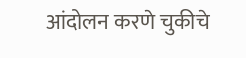आंदोलन करणे चुकीचे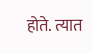होते. त्यात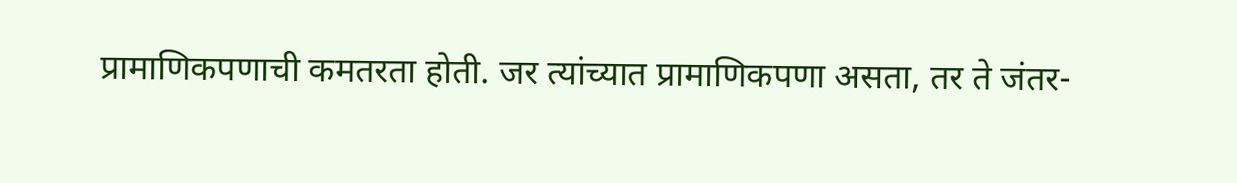प्रामाणिकपणाची कमतरता होती. जर त्यांच्यात प्रामाणिकपणा असता, तर ते जंतर-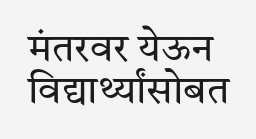मंतरवर येऊन विद्यार्थ्यांसोबत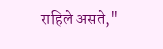राहिले असते,"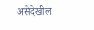असेदेखील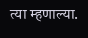त्या म्हणाल्या.